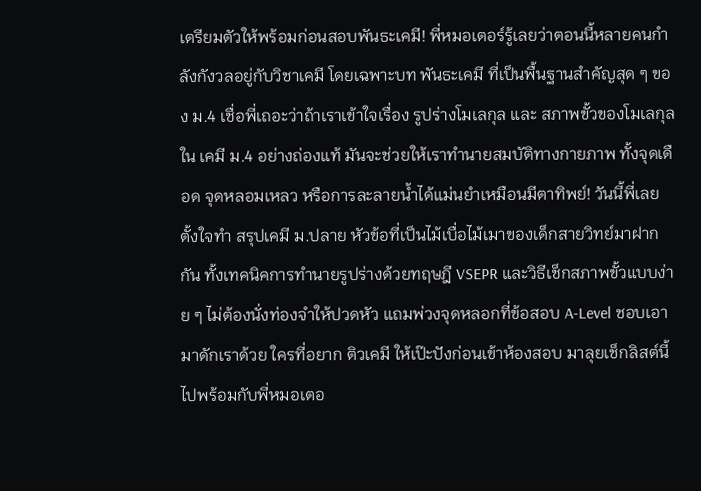เตรียมตัวให้พร้อมก่อนสอบพันธะเคมี! พี่หมอเตอร์รู้เลยว่าตอนนี้หลายคนกำลังกังวลอยู่กับวิชาเคมี โดยเฉพาะบท พันธะเคมี ที่เป็นพื้นฐานสำคัญสุด ๆ ของ ม.4 เชื่อพี่เถอะว่าถ้าเราเข้าใจเรื่อง รูปร่างโมเลกุล และ สภาพขั้วของโมเลกุล ใน เคมี ม.4 อย่างถ่องแท้ มันจะช่วยให้เราทำนายสมบัติทางกายภาพ ทั้งจุดเดือด จุดหลอมเหลว หรือการละลายน้ำได้แม่นยำเหมือนมีตาทิพย์! วันนี้พี่เลยตั้งใจทำ สรุปเคมี ม.ปลาย หัวข้อที่เป็นไม้เบื่อไม้เมาของเด็กสายวิทย์มาฝากกัน ทั้งเทคนิคการทำนายรูปร่างด้วยทฤษฎี VSEPR และวิธีเช็กสภาพขั้วแบบง่าย ๆ ไม่ต้องนั่งท่องจำให้ปวดหัว แถมพ่วงจุดหลอกที่ข้อสอบ A-Level ชอบเอามาดักเราด้วย ใครที่อยาก ติวเคมี ให้เป๊ะปังก่อนเข้าห้องสอบ มาลุยเช็กลิสต์นี้ไปพร้อมกับพี่หมอเตอ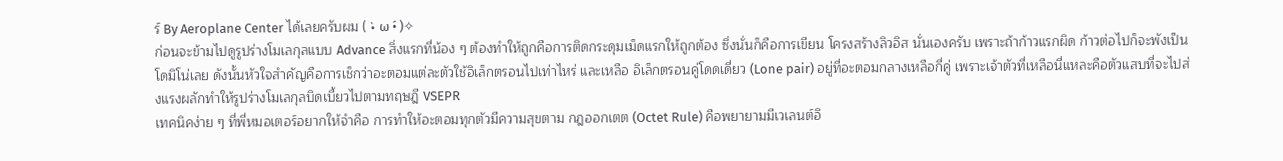ร์ By Aeroplane Center ได้เลยครับผม ( •̀ ω •́ )✧
ก่อนจะข้ามไปดูรูปร่างโมเลกุลแบบ Advance สิ่งแรกที่น้อง ๆ ต้องทำให้ถูกคือการติดกระดุมเม็ดแรกให้ถูกต้อง ซึ่งนั่นก็คือการเขียน โครงสร้างลิวอิส นั่นเองครับ เพราะถ้าก้าวแรกผิด ก้าวต่อไปก็จะพังเป็นโดมิโน่เลย ดังนั้นหัวใจสำคัญคือการเช็กว่าอะตอมแต่ละตัวใช้อิเล็กตรอนไปเท่าไหร่ และเหลือ อิเล็กตรอนคู่โดดเดี่ยว (Lone pair) อยู่ที่อะตอมกลางเหลือกี่คู่ เพราะเจ้าตัวที่เหลือนี่แหละคือตัวแสบที่จะไปส่งแรงผลักทำให้รูปร่างโมเลกุลบิดเบี้ยวไปตามทฤษฎี VSEPR
เทคนิคง่าย ๆ ที่พี่หมอเตอร์อยากให้จำคือ การทำให้อะตอมทุกตัวมีความสุขตาม กฎออกเตต (Octet Rule) คือพยายามมีเวเลนต์อิ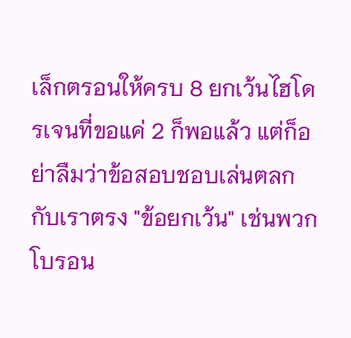เล็กตรอนให้ครบ 8 ยกเว้นไฮโดรเจนที่ขอแค่ 2 ก็พอแล้ว แต่ก็อย่าลืมว่าข้อสอบชอบเล่นตลกกับเราตรง "ข้อยกเว้น" เช่นพวกโบรอน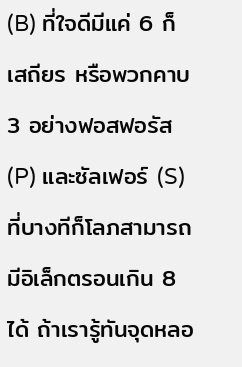(B) ที่ใจดีมีแค่ 6 ก็เสถียร หรือพวกคาบ 3 อย่างฟอสฟอรัส (P) และซัลเฟอร์ (S) ที่บางทีก็โลภสามารถมีอิเล็กตรอนเกิน 8 ได้ ถ้าเรารู้ทันจุดหลอ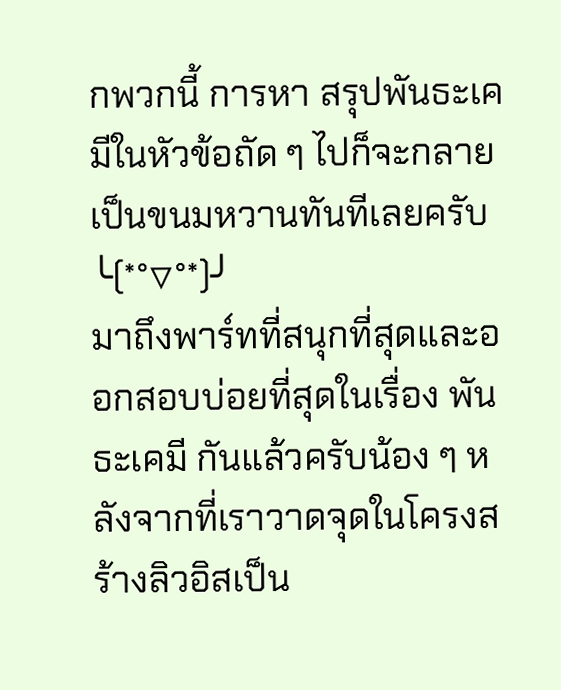กพวกนี้ การหา สรุปพันธะเคมีในหัวข้อถัด ๆ ไปก็จะกลายเป็นขนมหวานทันทีเลยครับ ╰(*°▽°*)╯
มาถึงพาร์ทที่สนุกที่สุดและออกสอบบ่อยที่สุดในเรื่อง พันธะเคมี กันแล้วครับน้อง ๆ หลังจากที่เราวาดจุดในโครงสร้างลิวอิสเป็น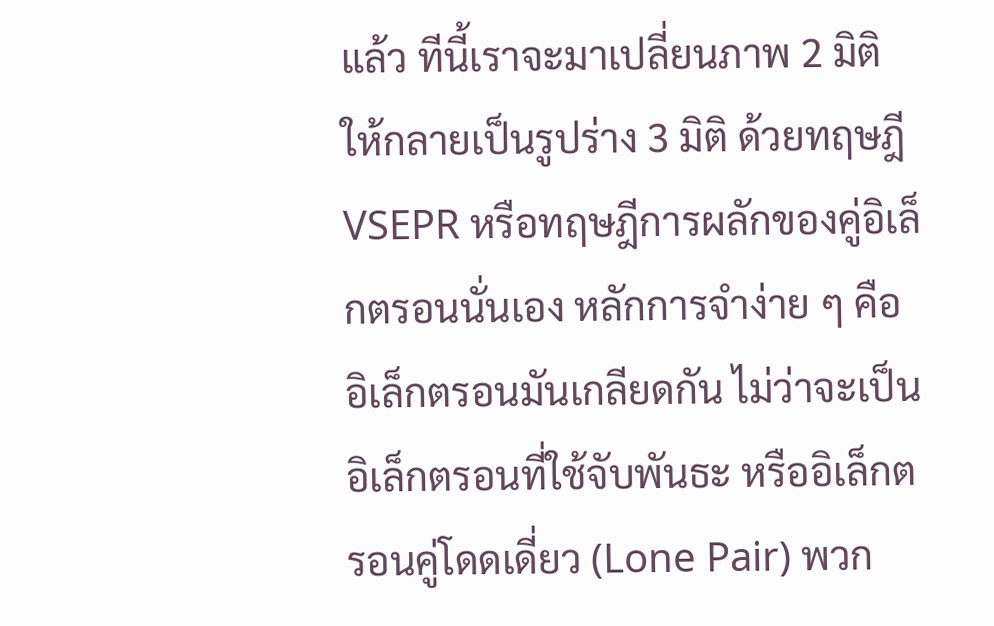แล้ว ทีนี้เราจะมาเปลี่ยนภาพ 2 มิติ ให้กลายเป็นรูปร่าง 3 มิติ ด้วยทฤษฎี VSEPR หรือทฤษฎีการผลักของคู่อิเล็กตรอนนั่นเอง หลักการจำง่าย ๆ คือ อิเล็กตรอนมันเกลียดกัน ไม่ว่าจะเป็นอิเล็กตรอนที่ใช้จับพันธะ หรืออิเล็กตรอนคู่โดดเดี่ยว (Lone Pair) พวก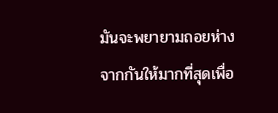มันจะพยายามถอยห่างจากกันให้มากที่สุดเพื่อ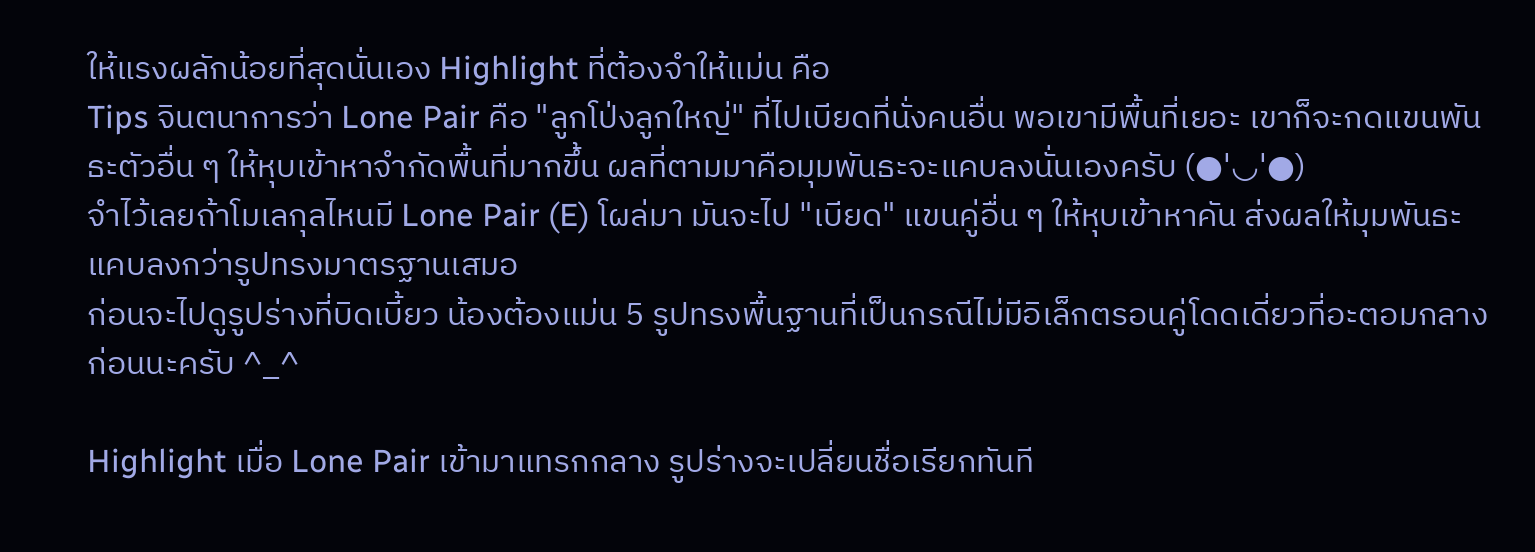ให้แรงผลักน้อยที่สุดนั่นเอง Highlight ที่ต้องจำให้แม่น คือ
Tips จินตนาการว่า Lone Pair คือ "ลูกโป่งลูกใหญ่" ที่ไปเบียดที่นั่งคนอื่น พอเขามีพื้นที่เยอะ เขาก็จะกดแขนพันธะตัวอื่น ๆ ให้หุบเข้าหาจำกัดพื้นที่มากขึ้น ผลที่ตามมาคือมุมพันธะจะแคบลงนั่นเองครับ (●'◡'●)
จำไว้เลยถ้าโมเลกุลไหนมี Lone Pair (E) โผล่มา มันจะไป "เบียด" แขนคู่อื่น ๆ ให้หุบเข้าหาคัน ส่งผลให้มุมพันธะแคบลงกว่ารูปทรงมาตรฐานเสมอ
ก่อนจะไปดูรูปร่างที่บิดเบี้ยว น้องต้องแม่น 5 รูปทรงพื้นฐานที่เป็นกรณีไม่มีอิเล็กตรอนคู่โดดเดี่ยวที่อะตอมกลางก่อนนะครับ ^_^

Highlight เมื่อ Lone Pair เข้ามาแทรกกลาง รูปร่างจะเปลี่ยนชื่อเรียกทันที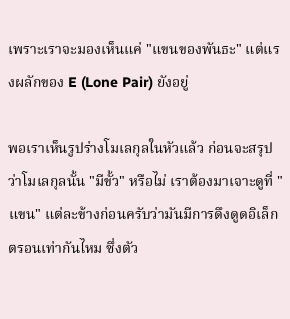เพราะเราจะมองเห็นแค่ "แขนของพันธะ" แต่แรงผลักของ E (Lone Pair) ยังอยู่

พอเราเห็นรูปร่างโมเลกุลในหัวแล้ว ก่อนจะสรุปว่าโมเลกุลนั้น "มีขั้ว" หรือไม่ เราต้องมาเจาะดูที่ "แขน" แต่ละข้างก่อนครับว่ามันมีการดึงดูดอิเล็กตรอนเท่ากันไหม ซึ่งตัว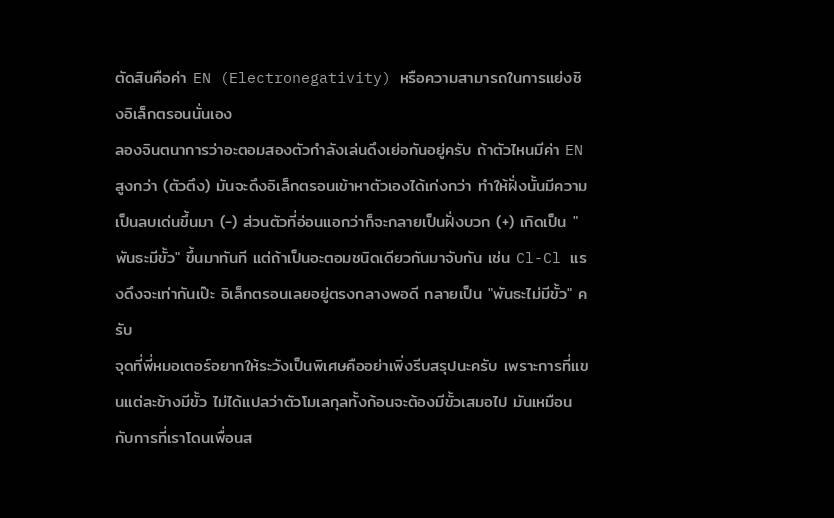ตัดสินคือค่า EN (Electronegativity) หรือความสามารถในการแย่งชิงอิเล็กตรอนนั่นเอง
ลองจินตนาการว่าอะตอมสองตัวกำลังเล่นดึงเย่อกันอยู่ครับ ถ้าตัวไหนมีค่า EN สูงกว่า (ตัวตึง) มันจะดึงอิเล็กตรอนเข้าหาตัวเองได้เก่งกว่า ทำให้ฝั่งนั้นมีความเป็นลบเด่นขึ้นมา (-) ส่วนตัวที่อ่อนแอกว่าก็จะกลายเป็นฝั่งบวก (+) เกิดเป็น "พันธะมีขั้ว" ขึ้นมาทันที แต่ถ้าเป็นอะตอมชนิดเดียวกันมาจับกัน เช่น Cl-Cl แรงดึงจะเท่ากันเป๊ะ อิเล็กตรอนเลยอยู่ตรงกลางพอดี กลายเป็น "พันธะไม่มีขั้ว" ครับ
จุดที่พี่หมอเตอร์อยากให้ระวังเป็นพิเศษคืออย่าเพิ่งรีบสรุปนะครับ เพราะการที่แขนแต่ละข้างมีขั้ว ไม่ได้แปลว่าตัวโมเลกุลทั้งก้อนจะต้องมีขั้วเสมอไป มันเหมือนกับการที่เราโดนเพื่อนส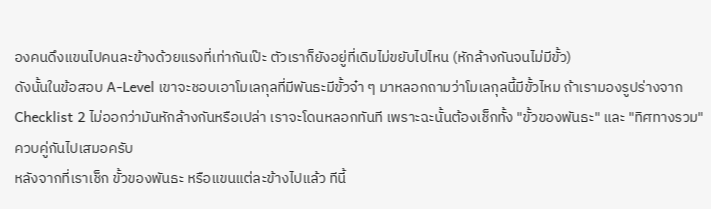องคนดึงแขนไปคนละข้างด้วยแรงที่เท่ากันเป๊ะ ตัวเราก็ยังอยู่ที่เดิมไม่ขยับไปไหน (หักล้างกันจนไม่มีขั้ว)
ดังนั้นในข้อสอบ A-Level เขาจะชอบเอาโมเลกุลที่มีพันธะมีขั้วจ๋า ๆ มาหลอกถามว่าโมเลกุลนี้มีขั้วไหม ถ้าเรามองรูปร่างจาก Checklist 2 ไม่ออกว่ามันหักล้างกันหรือเปล่า เราจะโดนหลอกทันที เพราะฉะนั้นต้องเช็กทั้ง "ขั้วของพันธะ" และ "ทิศทางรวม" ควบคู่กันไปเสมอครับ
หลังจากที่เราเช็ก ขั้วของพันธะ หรือแขนแต่ละข้างไปแล้ว ทีนี้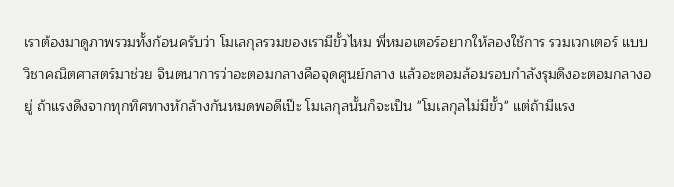เราต้องมาดูภาพรวมทั้งก้อนครับว่า โมเลกุลรวมของเรามีขั้วไหม พี่หมอเตอร์อยากให้ลองใช้การ รวมเวกเตอร์ แบบวิชาคณิตศาสตร์มาช่วย จินตนาการว่าอะตอมกลางคือจุดศูนย์กลาง แล้วอะตอมล้อมรอบกำลังรุมดึงอะตอมกลางอยู่ ถ้าแรงดึงจากทุกทิศทางหักล้างกันหมดพอดีเป๊ะ โมเลกุลนั้นก็จะเป็น "โมเลกุลไม่มีขั้ว" แต่ถ้ามีแรง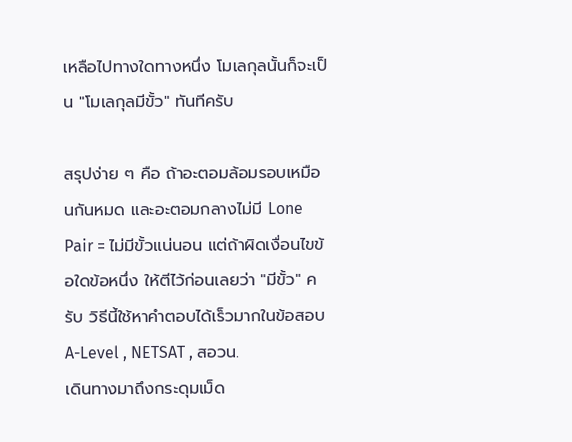เหลือไปทางใดทางหนึ่ง โมเลกุลนั้นก็จะเป็น "โมเลกุลมีขั้ว" ทันทีครับ

สรุปง่าย ๆ คือ ถ้าอะตอมล้อมรอบเหมือนกันหมด และอะตอมกลางไม่มี Lone Pair = ไม่มีขั้วแน่นอน แต่ถ้าผิดเงื่อนไขข้อใดข้อหนึ่ง ให้ตีไว้ก่อนเลยว่า "มีขั้ว" ครับ วิธีนี้ใช้หาคำตอบได้เร็วมากในข้อสอบ A-Level , NETSAT , สอวน.
เดินทางมาถึงกระดุมเม็ด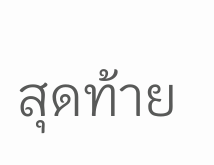สุดท้าย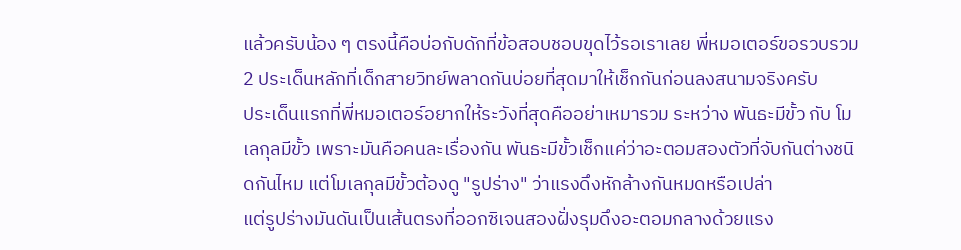แล้วครับน้อง ๆ ตรงนี้คือบ่อกับดักที่ข้อสอบชอบขุดไว้รอเราเลย พี่หมอเตอร์ขอรวบรวม 2 ประเด็นหลักที่เด็กสายวิทย์พลาดกันบ่อยที่สุดมาให้เช็กกันก่อนลงสนามจริงครับ
ประเด็นแรกที่พี่หมอเตอร์อยากให้ระวังที่สุดคืออย่าเหมารวม ระหว่าง พันธะมีขั้ว กับ โมเลกุลมีขั้ว เพราะมันคือคนละเรื่องกัน พันธะมีขั้วเช็กแค่ว่าอะตอมสองตัวที่จับกันต่างชนิดกันไหม แต่โมเลกุลมีขั้วต้องดู "รูปร่าง" ว่าแรงดึงหักล้างกันหมดหรือเปล่า
แต่รูปร่างมันดันเป็นเส้นตรงที่ออกซิเจนสองฝั่งรุมดึงอะตอมกลางด้วยแรง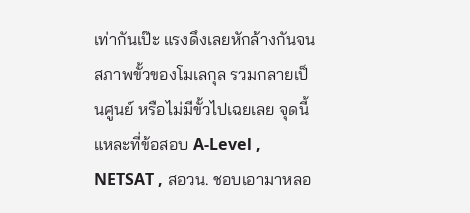เท่ากันเป๊ะ แรงดึงเลยหักล้างกันจน สภาพขั้วของโมเลกุล รวมกลายเป็นศูนย์ หรือไม่มีขั้วไปเฉยเลย จุดนี้แหละที่ข้อสอบ A-Level , NETSAT , สอวน. ชอบเอามาหลอ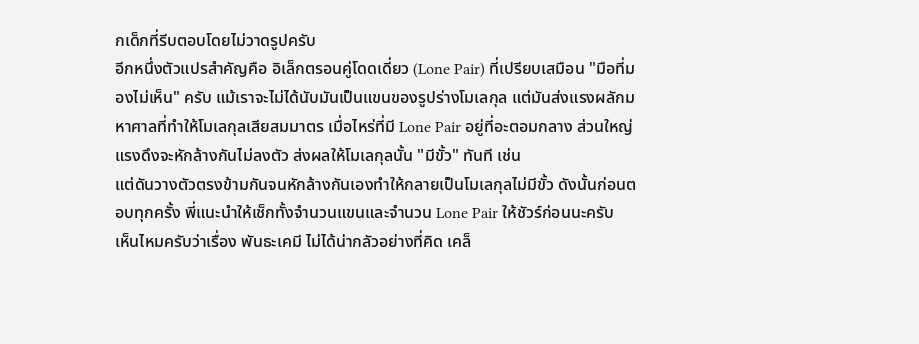กเด็กที่รีบตอบโดยไม่วาดรูปครับ
อีกหนึ่งตัวแปรสำคัญคือ อิเล็กตรอนคู่โดดเดี่ยว (Lone Pair) ที่เปรียบเสมือน "มือที่มองไม่เห็น" ครับ แม้เราจะไม่ได้นับมันเป็นแขนของรูปร่างโมเลกุล แต่มันส่งแรงผลักมหาศาลที่ทำให้โมเลกุลเสียสมมาตร เมื่อไหร่ที่มี Lone Pair อยู่ที่อะตอมกลาง ส่วนใหญ่แรงดึงจะหักล้างกันไม่ลงตัว ส่งผลให้โมเลกุลนั้น "มีขั้ว" ทันที เช่น
แต่ดันวางตัวตรงข้ามกันจนหักล้างกันเองทำให้กลายเป็นโมเลกุลไม่มีขั้ว ดังนั้นก่อนตอบทุกครั้ง พี่แนะนำให้เช็กทั้งจำนวนแขนและจำนวน Lone Pair ให้ชัวร์ก่อนนะครับ
เห็นไหมครับว่าเรื่อง พันธะเคมี ไม่ได้น่ากลัวอย่างที่คิด เคล็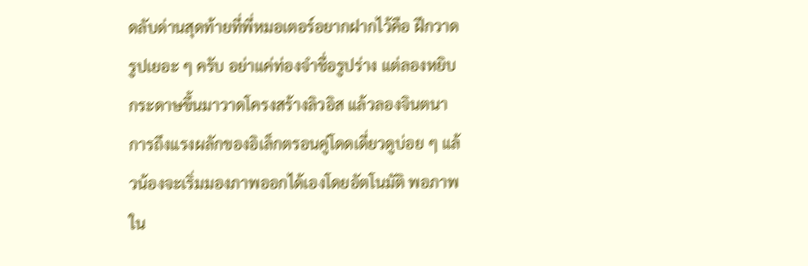ดลับด่านสุดท้ายที่พี่หมอเตอร์อยากฝากไว้คือ ฝึกวาดรูปเยอะ ๆ ครับ อย่าแค่ท่องจำชื่อรูปร่าง แต่ลองหยิบกระดาษขึ้นมาวาดโครงสร้างลิวอิส แล้วลองจินตนาการถึงแรงผลักของอิเล็กตรอนคู่โดดเดี่ยวดูบ่อย ๆ แล้วน้องจะเริ่มมองภาพออกได้เองโดยอัตโนมัติ พอภาพใน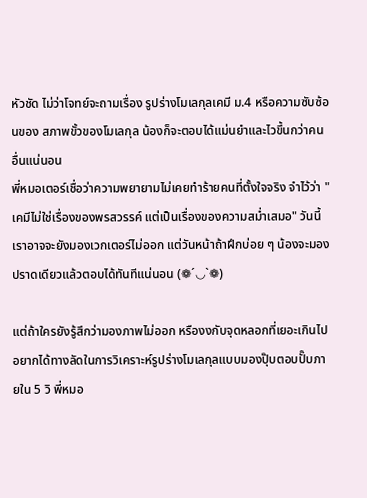หัวชัด ไม่ว่าโจทย์จะถามเรื่อง รูปร่างโมเลกุลเคมี ม.4 หรือความซับซ้อนของ สภาพขั้วของโมเลกุล น้องก็จะตอบได้แม่นยำและไวขึ้นกว่าคนอื่นแน่นอน
พี่หมอเตอร์เชื่อว่าความพยายามไม่เคยทำร้ายคนที่ตั้งใจจริง จำไว้ว่า "เคมีไม่ใช่เรื่องของพรสวรรค์ แต่เป็นเรื่องของความสม่ำเสมอ" วันนี้เราอาจจะยังมองเวกเตอร์ไม่ออก แต่วันหน้าถ้าฝึกบ่อย ๆ น้องจะมองปราดเดียวแล้วตอบได้ทันทีแน่นอน (❁´◡`❁)

แต่ถ้าใครยังรู้สึกว่ามองภาพไม่ออก หรืองงกับจุดหลอกที่เยอะเกินไป อยากได้ทางลัดในการวิเคราะห์รูปร่างโมเลกุลแบบมองปุ๊บตอบปั๊บภายใน 5 วิ พี่หมอ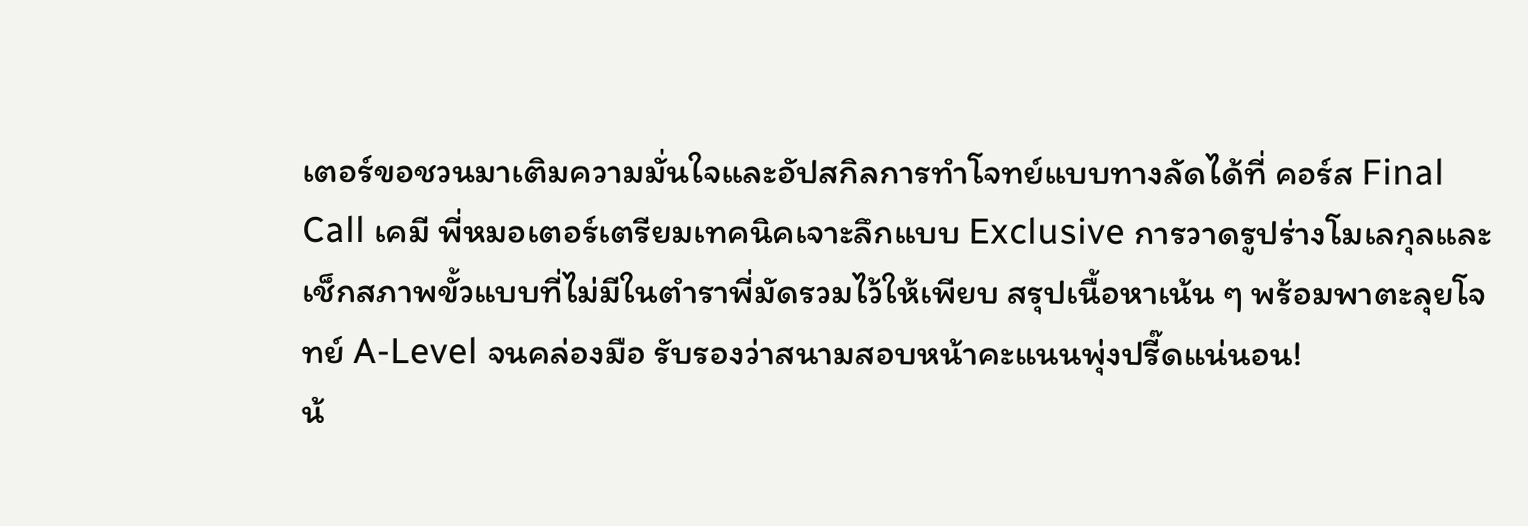เตอร์ขอชวนมาเติมความมั่นใจและอัปสกิลการทำโจทย์แบบทางลัดได้ที่ คอร์ส Final Call เคมี พี่หมอเตอร์เตรียมเทคนิคเจาะลึกแบบ Exclusive การวาดรูปร่างโมเลกุลและเช็กสภาพขั้วแบบที่ไม่มีในตำราพี่มัดรวมไว้ให้เพียบ สรุปเนื้อหาเน้น ๆ พร้อมพาตะลุยโจทย์ A-Level จนคล่องมือ รับรองว่าสนามสอบหน้าคะแนนพุ่งปรี๊ดแน่นอน!
น้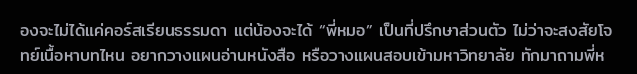องจะไม่ได้แค่คอร์สเรียนธรรมดา แต่น้องจะได้ “พี่หมอ” เป็นที่ปรึกษาส่วนตัว ไม่ว่าจะสงสัยโจทย์เนื้อหาบทไหน อยากวางแผนอ่านหนังสือ หรือวางแผนสอบเข้ามหาวิทยาลัย ทักมาถามพี่ห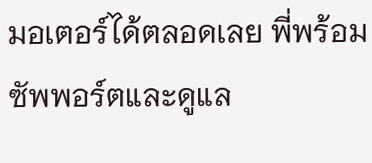มอเตอร์ได้ตลอดเลย พี่พร้อมซัพพอร์ตและดูแล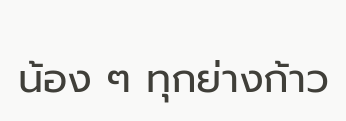น้อง ๆ ทุกย่างก้าว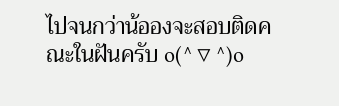ไปจนกว่าน้อองจะสอบติดคณะในฝันครับ o(^▽^)o